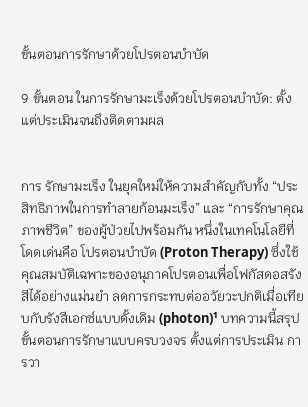ขั้นตอนการรักษาด้วยโปรตอนบำบัด

9 ขั้นตอน ในการรักษามะเร็งด้วยโปรตอนบำบัด: ตั้งแต่ประเมินจนถึงติดตามผล


การ รักษามะเร็ง ในยุคใหม่ให้ความสำคัญกับทั้ง “ประสิทธิภาพในการทำลายก้อนมะเร็ง” และ “การรักษาคุณภาพชีวิต” ของผู้ป่วยไปพร้อมกัน หนึ่งในเทคโนโลยีที่โดดเด่นคือ โปรตอนบำบัด (Proton Therapy) ซึ่งใช้คุณสมบัติเฉพาะของอนุภาคโปรตอนเพื่อโฟกัสดอสรังสีได้อย่างแม่นยำ ลดการกระทบต่ออวัยวะปกติเมื่อเทียบกับรังสีเอกซ์แบบดั้งเดิม (photon)¹ บทความนี้สรุป ขั้นตอนการรักษาแบบครบวงจร ตั้งแต่การประเมิน การวา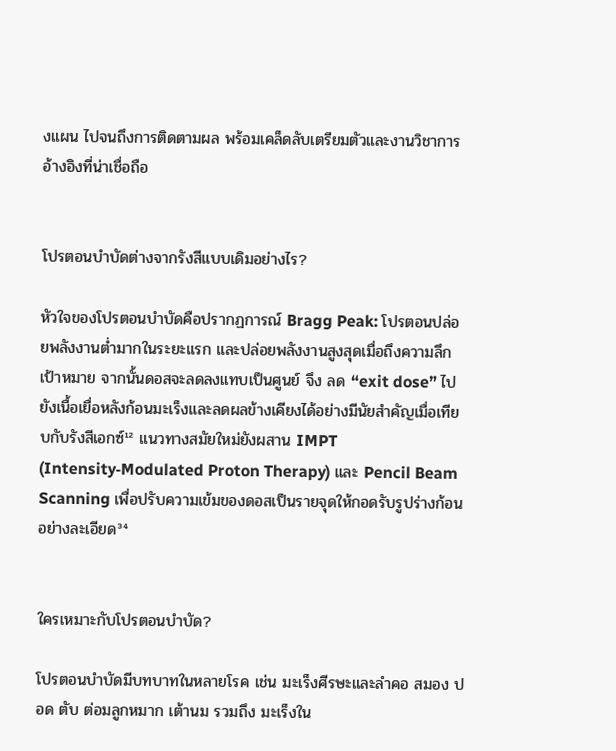งแผน ไปจนถึงการติดตามผล พร้อมเคล็ดลับเตรียมตัวและงานวิชาการอ้างอิงที่น่าเชื่อถือ


โปรตอนบำบัดต่างจากรังสีแบบเดิมอย่างไร?

หัวใจของโปรตอนบำบัดคือปรากฏการณ์ Bragg Peak: โปรตอนปล่อยพลังงานต่ำมากในระยะแรก และปล่อยพลังงานสูงสุดเมื่อถึงความลึกเป้าหมาย จากนั้นดอสจะลดลงแทบเป็นศูนย์ จึง ลด “exit dose” ไปยังเนื้อเยื่อหลังก้อนมะเร็งและลดผลข้างเคียงได้อย่างมีนัยสำคัญเมื่อเทียบกับรังสีเอกซ์¹² แนวทางสมัยใหม่ยังผสาน IMPT (Intensity‑Modulated Proton Therapy) และ Pencil Beam Scanning เพื่อปรับความเข้มของดอสเป็นรายจุดให้กอดรับรูปร่างก้อนอย่างละเอียด³⁴


ใครเหมาะกับโปรตอนบำบัด?

โปรตอนบำบัดมีบทบาทในหลายโรค เช่น มะเร็งศีรษะและลำคอ สมอง ปอด ตับ ต่อมลูกหมาก เต้านม รวมถึง มะเร็งใน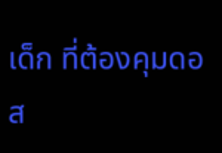เด็ก ที่ต้องคุมดอส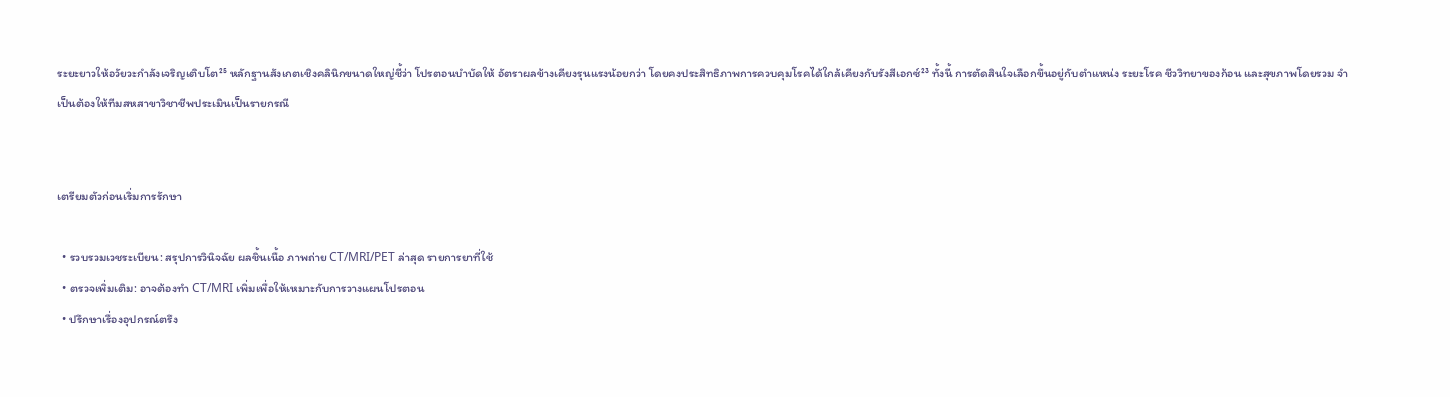ระยะยาวให้อวัยวะกำลังเจริญเติบโต²⁵ หลักฐานสังเกตเชิงคลินิกขนาดใหญ่ชี้ว่า โปรตอนบำบัดให้ อัตราผลข้างเคียงรุนแรงน้อยกว่า โดยคงประสิทธิภาพการควบคุมโรคได้ใกล้เคียงกับรังสีเอกซ์²³ ทั้งนี้ การตัดสินใจเลือกขึ้นอยู่กับตำแหน่ง ระยะโรค ชีววิทยาของก้อน และสุขภาพโดยรวม จำเป็นต้องให้ทีมสหสาขาวิชาชีพประเมินเป็นรายกรณี


เตรียมตัวก่อนเริ่มการรักษา

  • รวบรวมเวชระเบียน: สรุปการวินิจฉัย ผลชิ้นเนื้อ ภาพถ่าย CT/MRI/PET ล่าสุด รายการยาที่ใช้
  • ตรวจเพิ่มเติม: อาจต้องทำ CT/MRI เพิ่มเพื่อให้เหมาะกับการวางแผนโปรตอน
  • ปรึกษาเรื่องอุปกรณ์ตรึง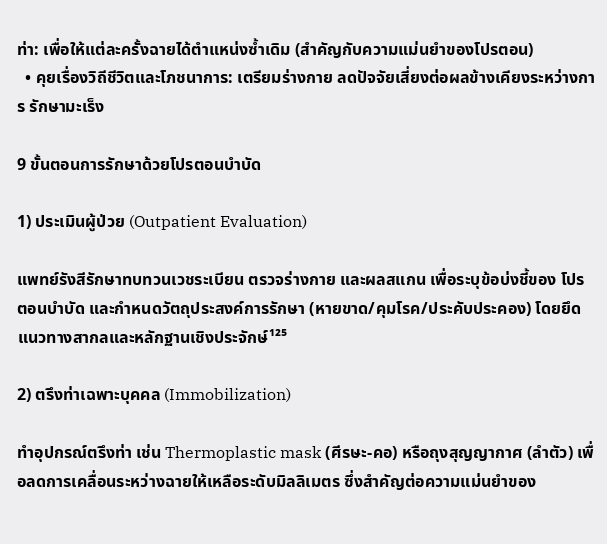ท่า: เพื่อให้แต่ละครั้งฉายได้ตำแหน่งซ้ำเดิม (สำคัญกับความแม่นยำของโปรตอน)
  • คุยเรื่องวิถีชีวิตและโภชนาการ: เตรียมร่างกาย ลดปัจจัยเสี่ยงต่อผลข้างเคียงระหว่างการ รักษามะเร็ง

9 ขั้นตอนการรักษาด้วยโปรตอนบำบัด

1) ประเมินผู้ป่วย (Outpatient Evaluation)

แพทย์รังสีรักษาทบทวนเวชระเบียน ตรวจร่างกาย และผลสแกน เพื่อระบุข้อบ่งชี้ของ โปรตอนบำบัด และกำหนดวัตถุประสงค์การรักษา (หายขาด/คุมโรค/ประคับประคอง) โดยยึดแนวทางสากลและหลักฐานเชิงประจักษ์¹²⁵

2) ตรึงท่าเฉพาะบุคคล (Immobilization)

ทำอุปกรณ์ตรึงท่า เช่น Thermoplastic mask (ศีรษะ-คอ) หรือถุงสุญญากาศ (ลำตัว) เพื่อลดการเคลื่อนระหว่างฉายให้เหลือระดับมิลลิเมตร ซึ่งสำคัญต่อความแม่นยำของ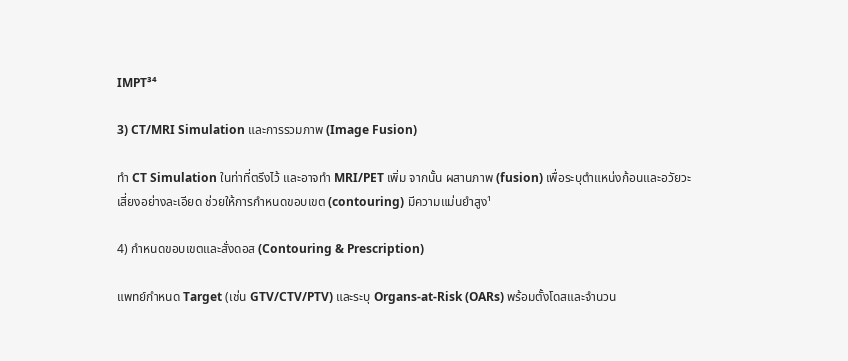IMPT³⁴

3) CT/MRI Simulation และการรวมภาพ (Image Fusion)

ทำ CT Simulation ในท่าที่ตรึงไว้ และอาจทำ MRI/PET เพิ่ม จากนั้น ผสานภาพ (fusion) เพื่อระบุตำแหน่งก้อนและอวัยวะเสี่ยงอย่างละเอียด ช่วยให้การกำหนดขอบเขต (contouring) มีความแม่นยำสูง¹

4) กำหนดขอบเขตและสั่งดอส (Contouring & Prescription)

แพทย์กำหนด Target (เช่น GTV/CTV/PTV) และระบุ Organs‑at‑Risk (OARs) พร้อมตั้งโดสและจำนวน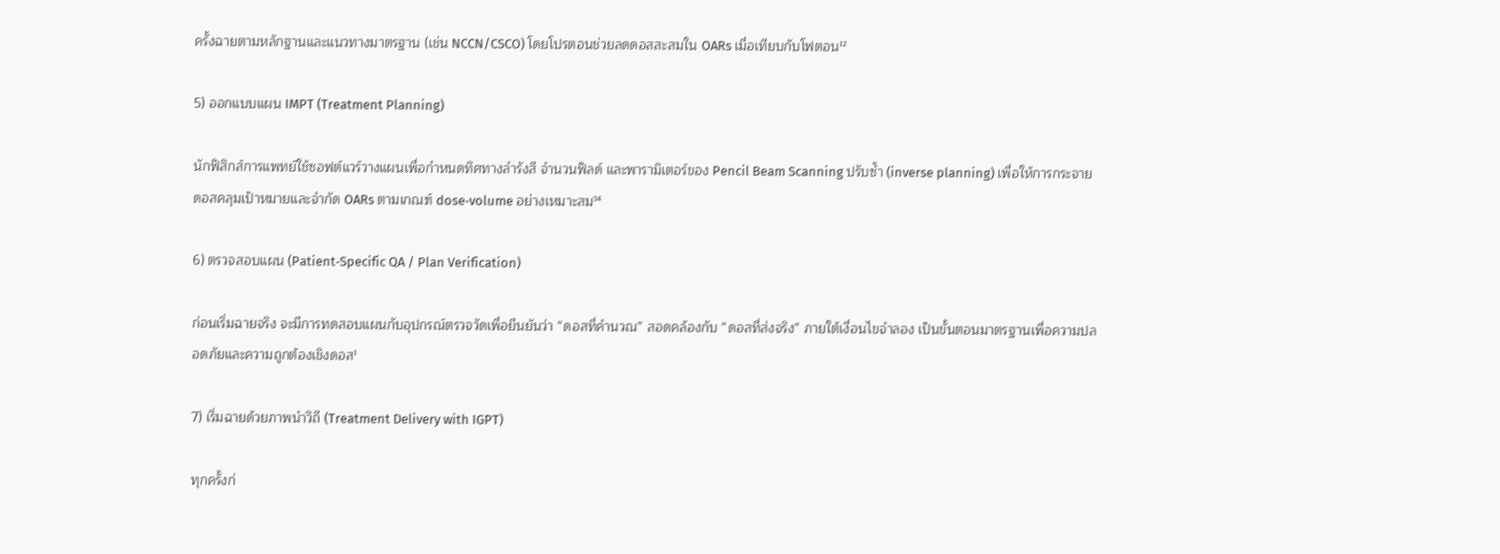ครั้งฉายตามหลักฐานและแนวทางมาตรฐาน (เช่น NCCN/CSCO) โดยโปรตอนช่วยลดดอสสะสมใน OARs เมื่อเทียบกับโฟตอน¹²

5) ออกแบบแผน IMPT (Treatment Planning)

นักฟิสิกส์การแพทย์ใช้ซอฟต์แวร์วางแผนเพื่อกำหนดทิศทางลำรังสี จำนวนฟิลด์ และพารามิเตอร์ของ Pencil Beam Scanning ปรับซ้ำ (inverse planning) เพื่อให้การกระจายดอสคลุมเป้าหมายและจำกัด OARs ตามเกณฑ์ dose‑volume อย่างเหมาะสม³⁴

6) ตรวจสอบแผน (Patient‑Specific QA / Plan Verification)

ก่อนเริ่มฉายจริง จะมีการทดสอบแผนกับอุปกรณ์ตรวจวัดเพื่อยืนยันว่า “ดอสที่คำนวณ” สอดคล้องกับ “ดอสที่ส่งจริง” ภายใต้เงื่อนไขจำลอง เป็นขั้นตอนมาตรฐานเพื่อความปลอดภัยและความถูกต้องเชิงดอส¹

7) เริ่มฉายด้วยภาพนำวิถี (Treatment Delivery with IGPT)

ทุกครั้งก่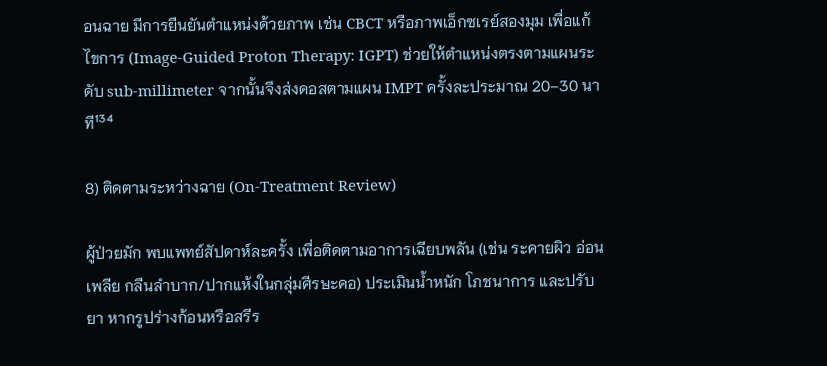อนฉาย มีการยืนยันตำแหน่งด้วยภาพ เช่น CBCT หรือภาพเอ็กซเรย์สองมุม เพื่อแก้ไขการ (Image‑Guided Proton Therapy: IGPT) ช่วยให้ตำแหน่งตรงตามแผนระดับ sub‑millimeter จากนั้นจึงส่งดอสตามแผน IMPT ครั้งละประมาณ 20–30 นาที¹³⁴

8) ติดตามระหว่างฉาย (On‑Treatment Review)

ผู้ป่วยมัก พบแพทย์สัปดาห์ละครั้ง เพื่อติดตามอาการเฉียบพลัน (เช่น ระคายผิว อ่อนเพลีย กลืนลำบาก/ปากแห้งในกลุ่มศีรษะคอ) ประเมินน้ำหนัก โภชนาการ และปรับยา หากรูปร่างก้อนหรือสรีร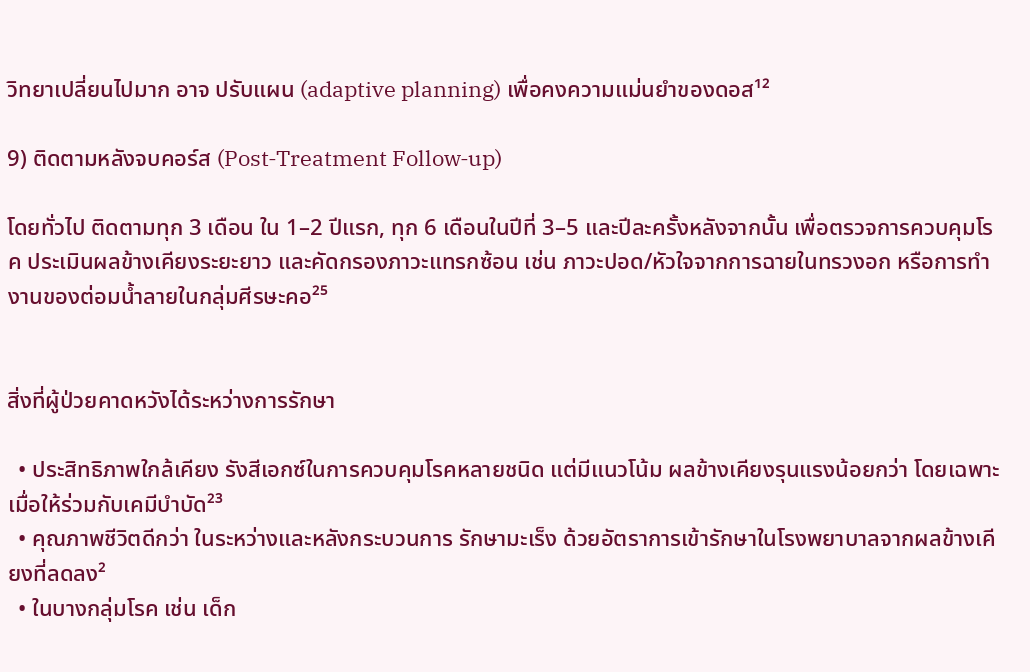วิทยาเปลี่ยนไปมาก อาจ ปรับแผน (adaptive planning) เพื่อคงความแม่นยำของดอส¹²

9) ติดตามหลังจบคอร์ส (Post‑Treatment Follow‑up)

โดยทั่วไป ติดตามทุก 3 เดือน ใน 1–2 ปีแรก, ทุก 6 เดือนในปีที่ 3–5 และปีละครั้งหลังจากนั้น เพื่อตรวจการควบคุมโรค ประเมินผลข้างเคียงระยะยาว และคัดกรองภาวะแทรกซ้อน เช่น ภาวะปอด/หัวใจจากการฉายในทรวงอก หรือการทำงานของต่อมน้ำลายในกลุ่มศีรษะคอ²⁵


สิ่งที่ผู้ป่วยคาดหวังได้ระหว่างการรักษา

  • ประสิทธิภาพใกล้เคียง รังสีเอกซ์ในการควบคุมโรคหลายชนิด แต่มีแนวโน้ม ผลข้างเคียงรุนแรงน้อยกว่า โดยเฉพาะเมื่อให้ร่วมกับเคมีบำบัด²³
  • คุณภาพชีวิตดีกว่า ในระหว่างและหลังกระบวนการ รักษามะเร็ง ด้วยอัตราการเข้ารักษาในโรงพยาบาลจากผลข้างเคียงที่ลดลง²
  • ในบางกลุ่มโรค เช่น เด็ก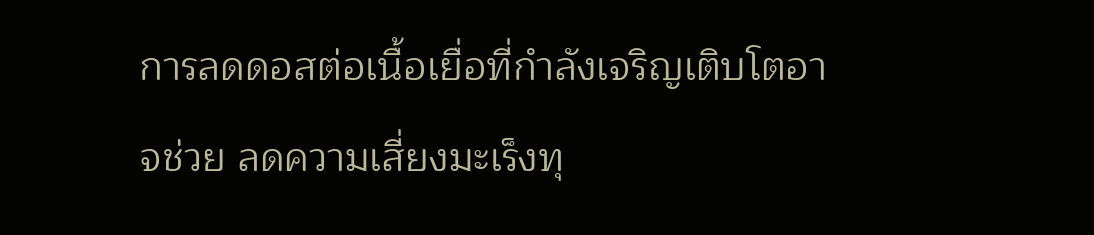การลดดอสต่อเนื้อเยื่อที่กำลังเจริญเติบโตอาจช่วย ลดความเสี่ยงมะเร็งทุ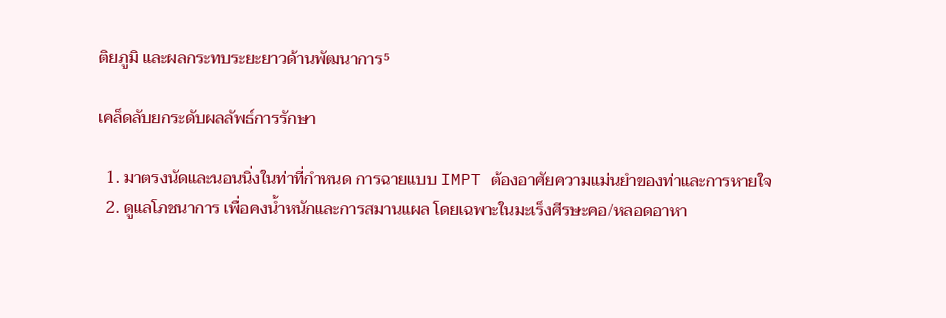ติยภูมิ และผลกระทบระยะยาวด้านพัฒนาการ⁵

เคล็ดลับยกระดับผลลัพธ์การรักษา

  1. มาตรงนัดและนอนนิ่งในท่าที่กำหนด การฉายแบบ IMPT ต้องอาศัยความแม่นยำของท่าและการหายใจ
  2. ดูแลโภชนาการ เพื่อคงน้ำหนักและการสมานแผล โดยเฉพาะในมะเร็งศีรษะคอ/หลอดอาหา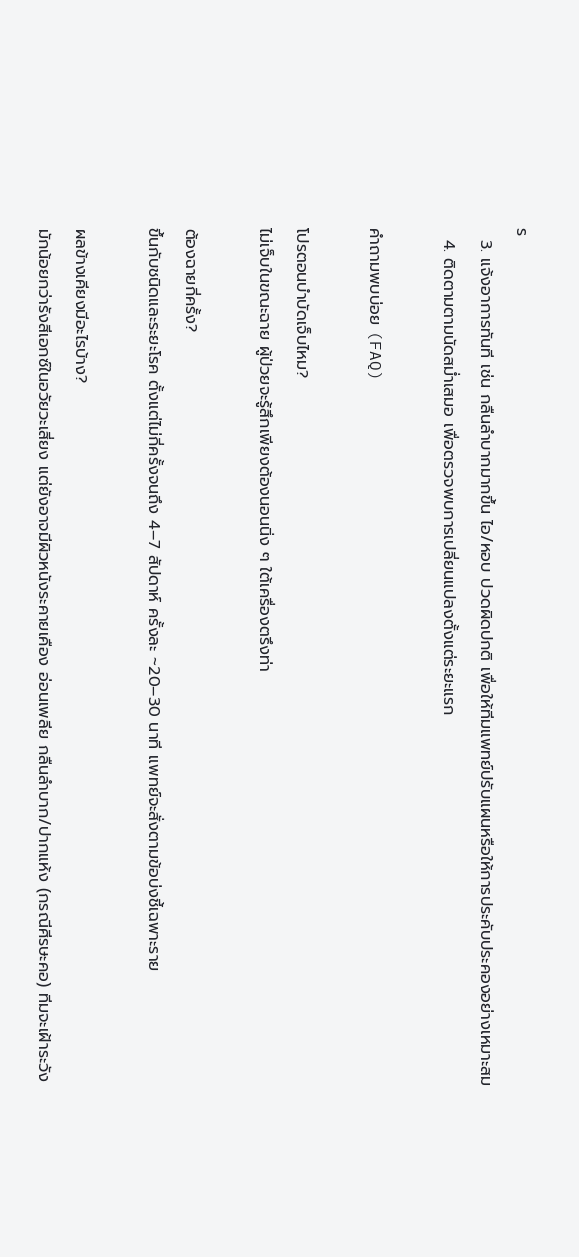ร
  3. แจ้งอาการทันที เช่น กลืนลำบากมากขึ้น ไอ/หอบ ปวดผิดปกติ เพื่อให้ทีมแพทย์ปรับแผนหรือให้การประคับประคองอย่างเหมาะสม
  4. ติดตามตามนัดสม่ำเสมอ เพื่อตรวจพบการเปลี่ยนแปลงตั้งแต่ระยะแรก

คำถามพบบ่อย (FAQ)

โปรตอนบำบัดเจ็บไหม?
ไม่เจ็บในขณะฉาย ผู้ป่วยจะรู้สึกเพียงต้องนอนนิ่ง ๆ ใต้เครื่องตรึงท่า

ต้องฉายกี่ครั้ง?
ขึ้นกับชนิดและระยะโรค ตั้งแต่ไม่กี่ครั้งจนถึง 4–7 สัปดาห์ ครั้งละ ~20–30 นาที แพทย์จะสั่งตามข้อบ่งชี้เฉพาะราย

ผลข้างเคียงมีอะไรบ้าง?
มักน้อยกว่ารังสีเอกซ์ในอวัยวะเสี่ยง แต่ยังอาจมีผิวหนังระคายเคือง อ่อนเพลีย กลืนลำบาก/ปากแห้ง (กรณีศีรษะคอ) ทีมจะเฝ้าระวัง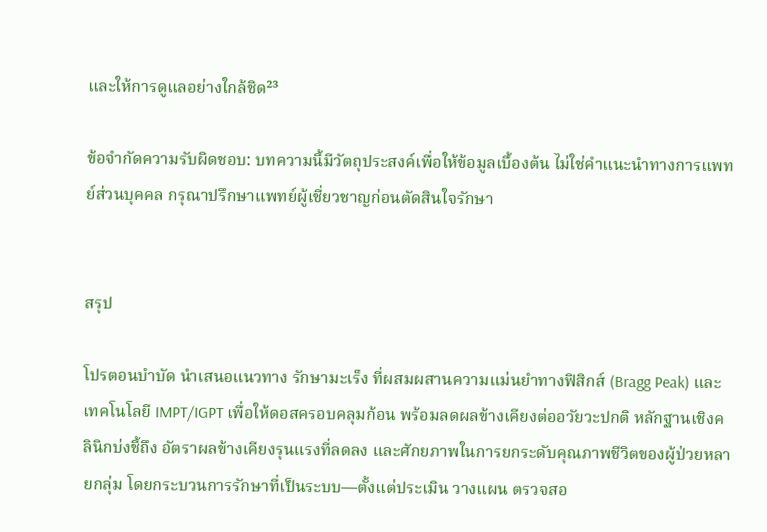และให้การดูแลอย่างใกล้ชิด²³

ข้อจำกัดความรับผิดชอบ: บทความนี้มีวัตถุประสงค์เพื่อให้ข้อมูลเบื้องต้น ไม่ใช่คำแนะนำทางการแพทย์ส่วนบุคคล กรุณาปรึกษาแพทย์ผู้เชี่ยวชาญก่อนตัดสินใจรักษา


สรุป

โปรตอนบำบัด นำเสนอแนวทาง รักษามะเร็ง ที่ผสมผสานความแม่นยำทางฟิสิกส์ (Bragg Peak) และเทคโนโลยี IMPT/IGPT เพื่อให้ดอสครอบคลุมก้อน พร้อมลดผลข้างเคียงต่ออวัยวะปกติ หลักฐานเชิงคลินิกบ่งชี้ถึง อัตราผลข้างเคียงรุนแรงที่ลดลง และศักยภาพในการยกระดับคุณภาพชีวิตของผู้ป่วยหลายกลุ่ม โดยกระบวนการรักษาที่เป็นระบบ—ตั้งแต่ประเมิน วางแผน ตรวจสอ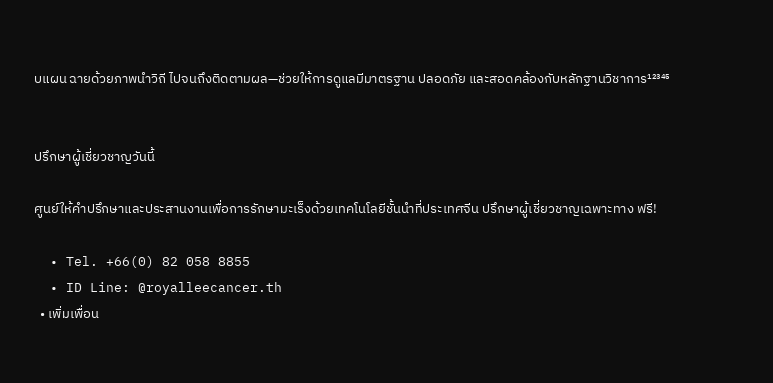บแผน ฉายด้วยภาพนำวิถี ไปจนถึงติดตามผล—ช่วยให้การดูแลมีมาตรฐาน ปลอดภัย และสอดคล้องกับหลักฐานวิชาการ¹²³⁴⁵


ปรึกษาผู้เชี่ยวชาญวันนี้

ศูนย์ให้คำปรึกษาและประสานงานเพื่อการรักษามะเร็งด้วยเทคโนโลยีชั้นนำที่ประเทศจีน ปรึกษาผู้เชี่ยวชาญเฉพาะทาง ฟรี!

  • Tel. +66(0) 82 058 8855
  • ID Line: @royalleecancer.th
  • เพิ่มเพื่อน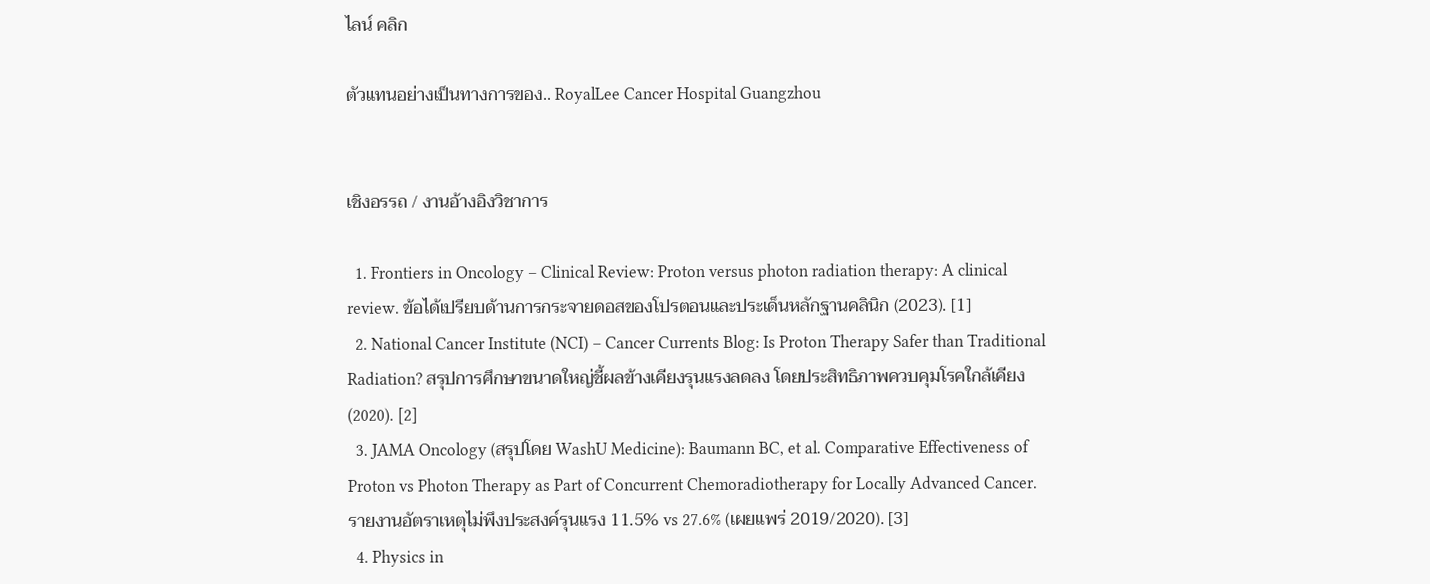ไลน์ คลิก

ตัวแทนอย่างเป็นทางการของ.. RoyalLee Cancer Hospital Guangzhou


เชิงอรรถ / งานอ้างอิงวิชาการ

  1. Frontiers in Oncology – Clinical Review: Proton versus photon radiation therapy: A clinical review. ข้อได้เปรียบด้านการกระจายดอสของโปรตอนและประเด็นหลักฐานคลินิก (2023). [1]
  2. National Cancer Institute (NCI) – Cancer Currents Blog: Is Proton Therapy Safer than Traditional Radiation? สรุปการศึกษาขนาดใหญ่ชี้ผลข้างเคียงรุนแรงลดลง โดยประสิทธิภาพควบคุมโรคใกล้เคียง (2020). [2]
  3. JAMA Oncology (สรุปโดย WashU Medicine): Baumann BC, et al. Comparative Effectiveness of Proton vs Photon Therapy as Part of Concurrent Chemoradiotherapy for Locally Advanced Cancer. รายงานอัตราเหตุไม่พึงประสงค์รุนแรง 11.5% vs 27.6% (เผยแพร่ 2019/2020). [3]
  4. Physics in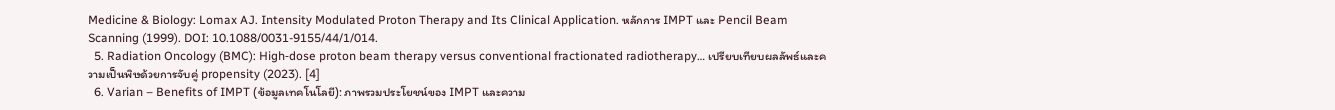Medicine & Biology: Lomax AJ. Intensity Modulated Proton Therapy and Its Clinical Application. หลักการ IMPT และ Pencil Beam Scanning (1999). DOI: 10.1088/0031-9155/44/1/014.
  5. Radiation Oncology (BMC): High‑dose proton beam therapy versus conventional fractionated radiotherapy… เปรียบเทียบผลลัพธ์และความเป็นพิษด้วยการจับคู่ propensity (2023). [4]
  6. Varian – Benefits of IMPT (ข้อมูลเทคโนโลยี): ภาพรวมประโยชน์ของ IMPT และความ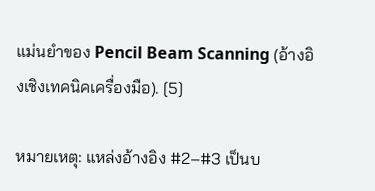แม่นยำของ Pencil Beam Scanning (อ้างอิงเชิงเทคนิคเครื่องมือ). [5]

หมายเหตุ: แหล่งอ้างอิง #2–#3 เป็นบ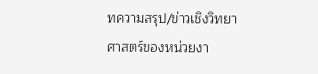ทความสรุป/ข่าวเชิงวิทยาศาสตร์ของหน่วยงา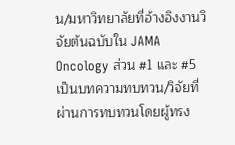น/มหาวิทยาลัยที่อ้างอิงงานวิจัยต้นฉบับใน JAMA Oncology ส่วน #1 และ #5 เป็นบทความทบทวน/วิจัยที่ผ่านการทบทวนโดยผู้ทรง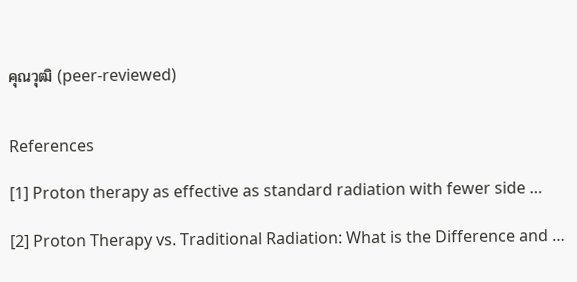คุณวุฒิ (peer‑reviewed)


References

[1] Proton therapy as effective as standard radiation with fewer side …

[2] Proton Therapy vs. Traditional Radiation: What is the Difference and …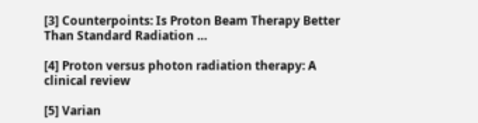[3] Counterpoints: Is Proton Beam Therapy Better Than Standard Radiation …

[4] Proton versus photon radiation therapy: A clinical review

[5] Varian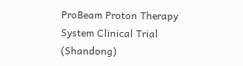ProBeam Proton Therapy System Clinical Trial (Shandong)